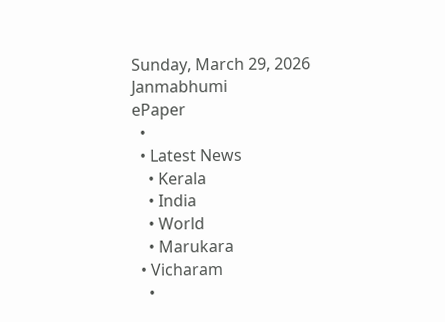Sunday, March 29, 2026
Janmabhumi
ePaper
  •
  • Latest News
    • Kerala
    • India
    • World
    • Marukara
  • Vicharam
    •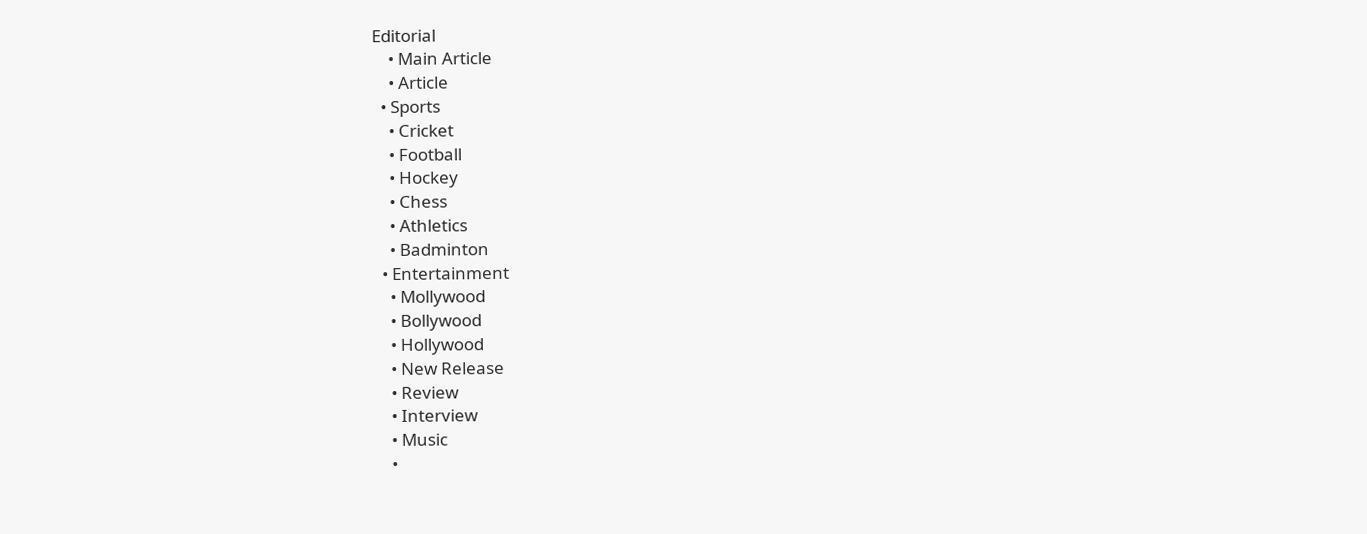Editorial
    • Main Article
    • Article
  • Sports
    • Cricket
    • Football
    • Hockey
    • Chess
    • Athletics
    • Badminton
  • Entertainment
    • Mollywood
    • Bollywood
    • Hollywood
    • New Release
    • Review
    • Interview
    • Music
    •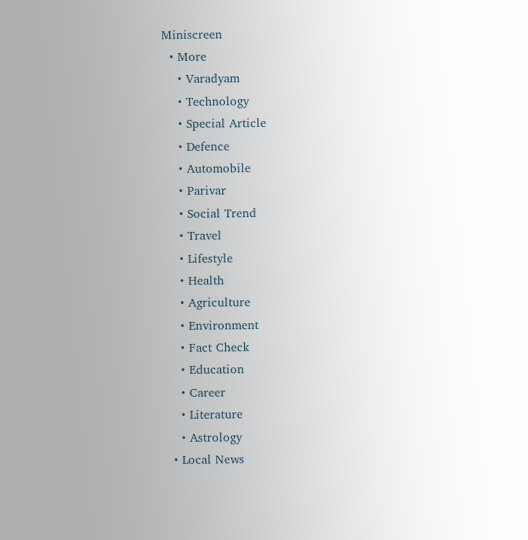Miniscreen
  • More
    • Varadyam
    • Technology
    • Special Article
    • Defence
    • Automobile
    • Parivar
    • Social Trend
    • Travel
    • Lifestyle
    • Health
    • Agriculture
    • Environment
    • Fact Check
    • Education
    • Career
    • Literature
    • Astrology
  • Local News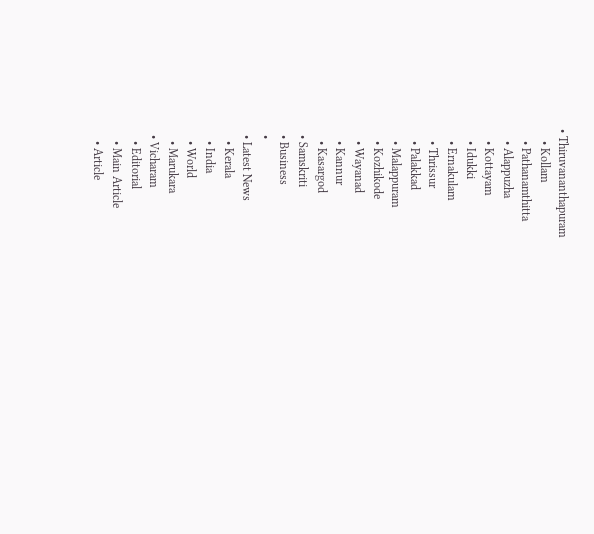• Thiruvananthapuram
    • Kollam
    • Pathanamthitta
    • Alappuzha
    • Kottayam
    • Idukki
    • Ernakulam
    • Thrissur
    • Palakkad
    • Malappuram
    • Kozhikode
    • Wayanad
    • Kannur
    • Kasargod
  • Samskriti
  • Business
  •
  • Latest News
    • Kerala
    • India
    • World
    • Marukara
  • Vicharam
    • Editorial
    • Main Article
    • Article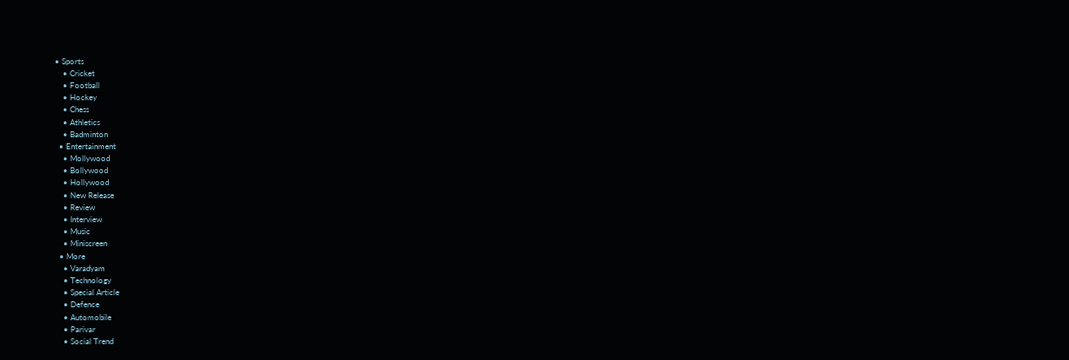• Sports
    • Cricket
    • Football
    • Hockey
    • Chess
    • Athletics
    • Badminton
  • Entertainment
    • Mollywood
    • Bollywood
    • Hollywood
    • New Release
    • Review
    • Interview
    • Music
    • Miniscreen
  • More
    • Varadyam
    • Technology
    • Special Article
    • Defence
    • Automobile
    • Parivar
    • Social Trend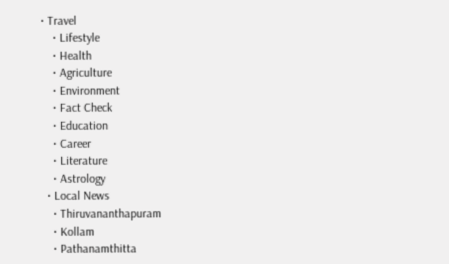• Travel
    • Lifestyle
    • Health
    • Agriculture
    • Environment
    • Fact Check
    • Education
    • Career
    • Literature
    • Astrology
  • Local News
    • Thiruvananthapuram
    • Kollam
    • Pathanamthitta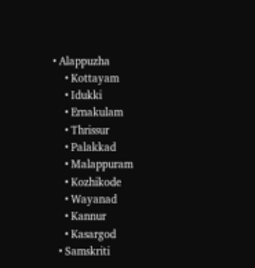• Alappuzha
    • Kottayam
    • Idukki
    • Ernakulam
    • Thrissur
    • Palakkad
    • Malappuram
    • Kozhikode
    • Wayanad
    • Kannur
    • Kasargod
  • Samskriti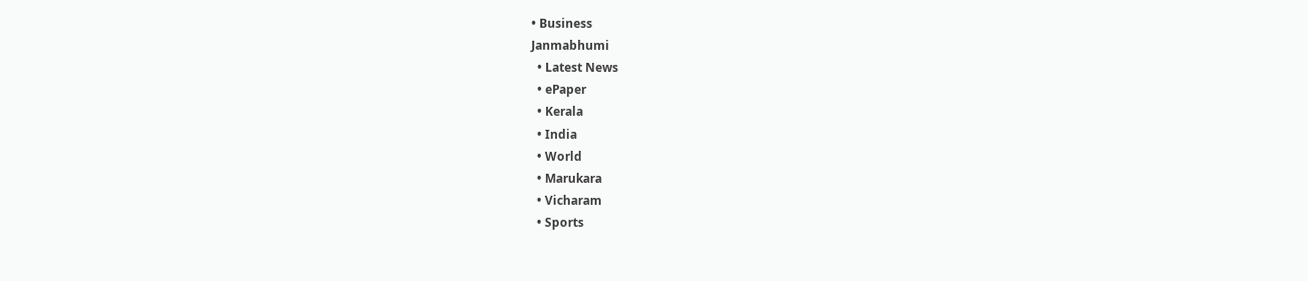• Business
Janmabhumi
  • Latest News
  • ePaper
  • Kerala
  • India
  • World
  • Marukara
  • Vicharam
  • Sports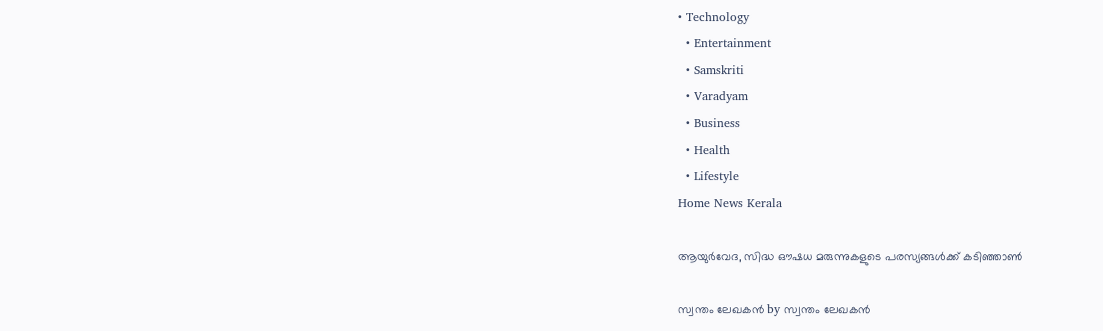• Technology
  • Entertainment
  • Samskriti
  • Varadyam
  • Business
  • Health
  • Lifestyle
Home News Kerala

ആയുര്‍വേദ, സിദ്ധ ഔഷധ മരുന്നുകളുടെ പരസ്യങ്ങള്‍ക്ക് കടിഞ്ഞാണ്‍

സ്വന്തം ലേഖകന്‍ by സ്വന്തം ലേഖകന്‍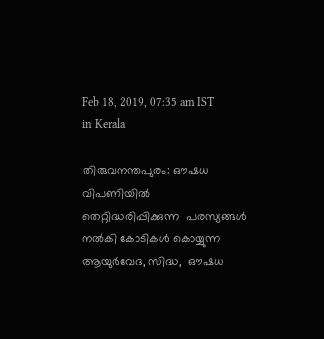Feb 18, 2019, 07:35 am IST
in Kerala

തിരുവനന്തപുരം: ഔഷധ വിപണിയില്‍ തെറ്റിദ്ധരിപ്പിക്കുന്ന  പരസ്യങ്ങള്‍ നല്‍കി കോടികള്‍ കൊയ്യുന്ന  ആയുര്‍വേദ, സിദ്ധ,  ഔഷധ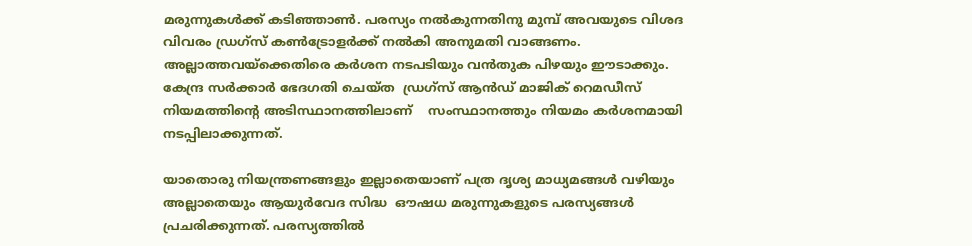മരുന്നുകള്‍ക്ക് കടിഞ്ഞാണ്‍. പരസ്യം നല്‍കുന്നതിനു മുമ്പ് അവയുടെ വിശദ വിവരം ഡ്രഗ്‌സ് കണ്‍ട്രോളര്‍ക്ക് നല്‍കി അനുമതി വാങ്ങണം. അല്ലാത്തവയ്‌ക്കെതിരെ കര്‍ശന നടപടിയും വന്‍തുക പിഴയും ഈടാക്കും. കേന്ദ്ര സര്‍ക്കാര്‍ ഭേദഗതി ചെയ്ത  ഡ്രഗ്‌സ് ആന്‍ഡ് മാജിക് റെമഡീസ് നിയമത്തിന്റെ അടിസ്ഥാനത്തിലാണ്    സംസ്ഥാനത്തും നിയമം കര്‍ശനമായി നടപ്പിലാക്കുന്നത്.

യാതൊരു നിയന്ത്രണങ്ങളും ഇല്ലാതെയാണ് പത്ര ദൃശ്യ മാധ്യമങ്ങള്‍ വഴിയും അല്ലാതെയും ആയുര്‍വേദ സിദ്ധ  ഔഷധ മരുന്നുകളുടെ പരസ്യങ്ങള്‍ പ്രചരിക്കുന്നത്. പരസ്യത്തില്‍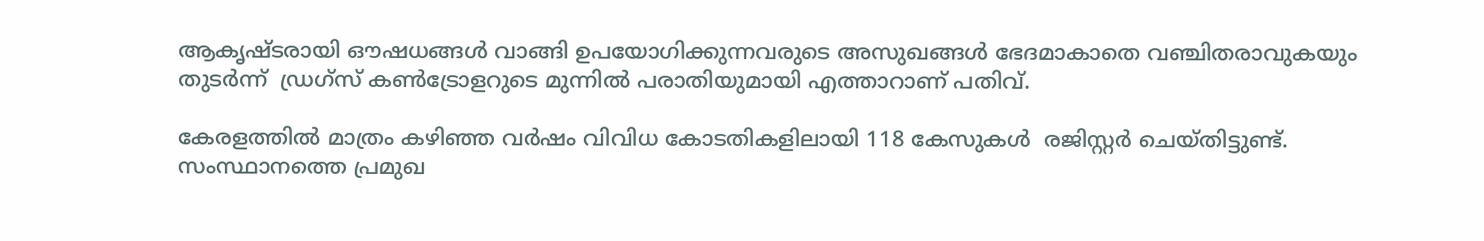ആകൃഷ്ടരായി ഔഷധങ്ങള്‍ വാങ്ങി ഉപയോഗിക്കുന്നവരുടെ അസുഖങ്ങള്‍ ഭേദമാകാതെ വഞ്ചിതരാവുകയും തുടര്‍ന്ന്  ഡ്രഗ്‌സ് കണ്‍ട്രോളറുടെ മുന്നില്‍ പരാതിയുമായി എത്താറാണ് പതിവ്.

കേരളത്തില്‍ മാത്രം കഴിഞ്ഞ വര്‍ഷം വിവിധ കോടതികളിലായി 118 കേസുകള്‍  രജിസ്റ്റര്‍ ചെയ്തിട്ടുണ്ട്. സംസ്ഥാനത്തെ പ്രമുഖ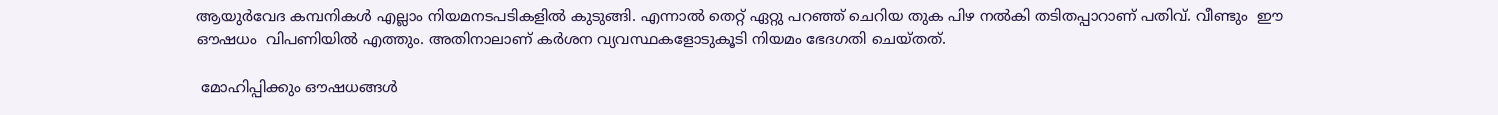ആയുര്‍വേദ കമ്പനികള്‍ എല്ലാം നിയമനടപടികളില്‍ കുടുങ്ങി. എന്നാല്‍ തെറ്റ് ഏറ്റു പറഞ്ഞ് ചെറിയ തുക പിഴ നല്‍കി തടിതപ്പാറാണ് പതിവ്. വീണ്ടും  ഈ ഔഷധം  വിപണിയില്‍ എത്തും. അതിനാലാണ് കര്‍ശന വ്യവസ്ഥകളോടുകൂടി നിയമം ഭേദഗതി ചെയ്തത്.

 മോഹിപ്പിക്കും ഔഷധങ്ങള്‍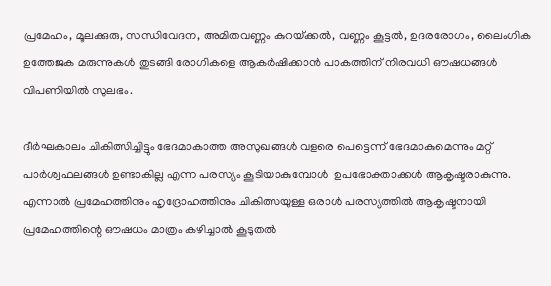പ്രമേഹം, മൂലക്കുരു, സന്ധിവേദന, അമിതവണ്ണം കുറയ്‌ക്കല്‍, വണ്ണം കൂട്ടല്‍, ഉദരരോഗം, ലൈംഗിക ഉത്തേജക മരുന്നുകള്‍ തുടങ്ങി രോഗികളെ ആകര്‍ഷിക്കാന്‍ പാകത്തിന് നിരവധി ഔഷധങ്ങള്‍  വിപണിയില്‍ സുലഭം.

ദീര്‍ഘകാലം ചികിത്സിച്ചിട്ടും ഭേദമാകാത്ത അസുഖങ്ങള്‍ വളരെ പെട്ടെന്ന് ഭേദമാകുമെന്നും മറ്റ് പാര്‍ശ്വഫലങ്ങള്‍ ഉണ്ടാകില്ല എന്ന പരസ്യം കൂടിയാകുമ്പോള്‍  ഉപഭോക്താക്കള്‍ ആകൃഷ്ടരാകുന്നു. എന്നാല്‍ പ്രമേഹത്തിനും ഹൃദ്രോഹത്തിനും ചികിത്സയുള്ള ഒരാള്‍ പരസ്യത്തില്‍ ആകൃഷ്ടനായി പ്രമേഹത്തിന്റെ ഔഷധം മാത്രം കഴിച്ചാല്‍ കൂടുതല്‍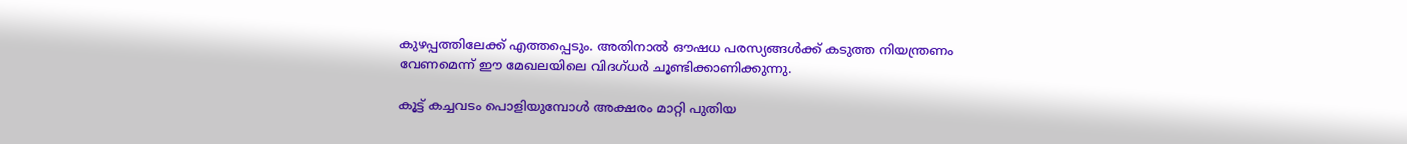കുഴപ്പത്തിലേക്ക് എത്തപ്പെടും. അതിനാല്‍ ഔഷധ പരസ്യങ്ങള്‍ക്ക് കടുത്ത നിയന്ത്രണം വേണമെന്ന് ഈ മേഖലയിലെ വിദഗ്ധര്‍ ചൂണ്ടിക്കാണിക്കുന്നു.

കൂട്ട് കച്ചവടം പൊളിയുമ്പോള്‍ അക്ഷരം മാറ്റി പുതിയ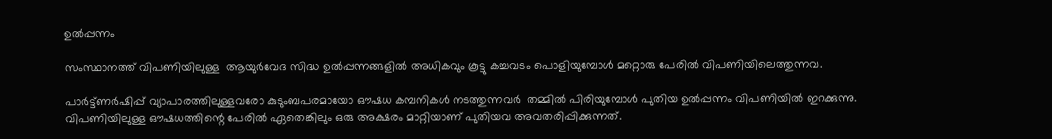ഉല്‍പ്പന്നം

സംസ്ഥാനത്ത് വിപണിയിലുള്ള  ആയുര്‍വേദ സിദ്ധ ഉല്‍പ്പന്നങ്ങളില്‍ അധികവും കൂട്ടു കച്ചവടം പൊളിയുമ്പോള്‍ മറ്റൊരു പേരില്‍ വിപണിയിലെത്തുന്നവ.

പാര്‍ട്ട്ണര്‍ഷിപ്പ് വ്യാപാരത്തിലുള്ളവരോ കുടുംബപരമായോ ഔഷധ കമ്പനികള്‍ നടത്തുന്നവര്‍  തമ്മില്‍ പിരിയുമ്പോള്‍ പുതിയ ഉല്‍പ്പന്നം വിപണിയില്‍ ഇറക്കുന്നു. വിപണിയിലുള്ള ഔഷധത്തിന്റെ പേരില്‍ ഏതെങ്കിലും ഒരു അക്ഷരം മാറ്റിയാണ് പുതിയവ അവതരിപ്പിക്കുന്നത്.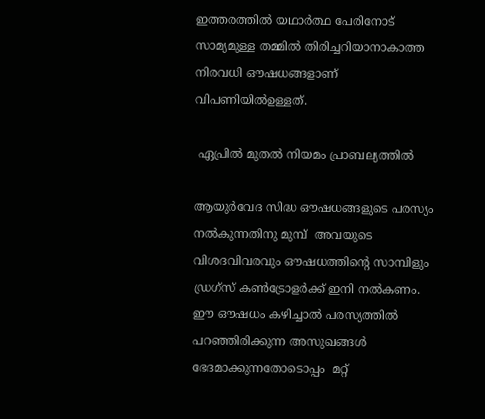ഇത്തരത്തില്‍ യഥാര്‍ത്ഥ പേരിനോട് സാമ്യമുള്ള തമ്മില്‍ തിരിച്ചറിയാനാകാത്ത  നിരവധി ഔഷധങ്ങളാണ് വിപണിയില്‍ഉള്ളത്.

 ഏപ്രില്‍ മുതല്‍ നിയമം പ്രാബല്യത്തില്‍

ആയുര്‍വേദ സിദ്ധ ഔഷധങ്ങളുടെ പരസ്യം നല്‍കുന്നതിനു മുമ്പ്  അവയുടെ വിശദവിവരവും ഔഷധത്തിന്റെ സാമ്പിളും  ഡ്രഗ്‌സ് കണ്‍ട്രോളര്‍ക്ക് ഇനി നല്‍കണം.  ഈ ഔഷധം കഴിച്ചാല്‍ പരസ്യത്തില്‍ പറഞ്ഞിരിക്കുന്ന അസുഖങ്ങള്‍ ഭേദമാക്കുന്നതോടൊപ്പം  മറ്റ്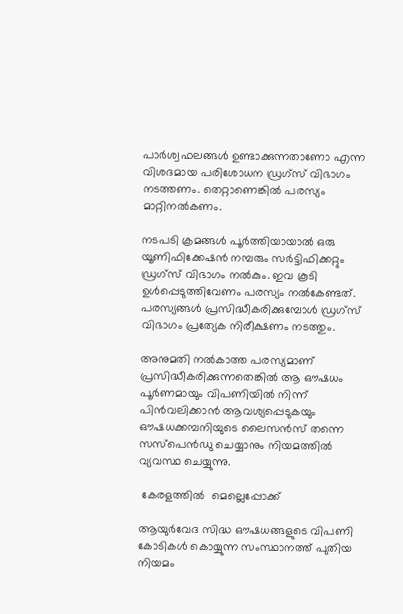പാര്‍ശ്വഫലങ്ങള്‍ ഉണ്ടാക്കുന്നതാണോ എന്ന വിശദമായ പരിശോധന ഡ്രഗ്‌സ് വിഭാഗം നടത്തണം. തെറ്റാണെങ്കില്‍ പരസ്യം മാറ്റിനല്‍കണം.

നടപടി ക്രമങ്ങള്‍ പൂര്‍ത്തിയായാല്‍ ഒരു യൂണിഫിക്കേഷന്‍ നമ്പരും സര്‍ട്ടിഫിക്കറ്റും ഡ്രഗ്‌സ് വിഭാഗം നല്‍കും. ഇവ കൂടി  ഉള്‍പ്പെടുത്തിവേണം പരസ്യം നല്‍കേണ്ടത്. പരസ്യങ്ങള്‍ പ്രസിദ്ധീകരിക്കുമ്പോള്‍ ഡ്രഗ്‌സ് വിഭാഗം പ്രത്യേക നിരീക്ഷണം നടത്തും.

അനുമതി നല്‍കാത്ത പരസ്യമാണ് പ്രസിദ്ധീകരിക്കുന്നതെങ്കില്‍ ആ ഔഷധം പൂര്‍ണമായും വിപണിയില്‍ നിന്ന് പിന്‍വലിക്കാന്‍ ആവശ്യപ്പെടുകയും ഔഷധക്കമ്പനിയുടെ ലൈസന്‍സ് തന്നെ സസ്‌പെന്‍ഡു ചെയ്യാനും നിയമത്തില്‍ വ്യവസ്ഥ ചെയ്യുന്നു.

 കേരളത്തില്‍  മെല്ലെപ്പോക്ക്

ആയുര്‍വേദ സിദ്ധ ഔഷധങ്ങളുടെ വിപണി കോടികള്‍ കൊയ്യുന്ന സംസ്ഥാനത്ത് പുതിയ നിയമം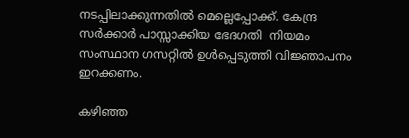നടപ്പിലാക്കുന്നതില്‍ മെല്ലെപ്പോക്ക്. കേന്ദ്ര സര്‍ക്കാര്‍ പാസ്സാക്കിയ ഭേദഗതി  നിയമം സംസ്ഥാന ഗസറ്റില്‍ ഉള്‍പ്പെടുത്തി വിജ്ഞാപനം ഇറക്കണം.

കഴിഞ്ഞ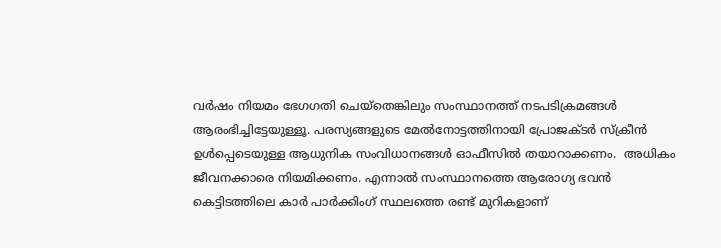വര്‍ഷം നിയമം ഭേഗഗതി ചെയ്‌തെങ്കിലും സംസ്ഥാനത്ത് നടപടിക്രമങ്ങള്‍ ആരംഭിച്ചിട്ടേയുള്ളൂ. പരസ്യങ്ങളുടെ മേല്‍നോട്ടത്തിനായി പ്രോജക്ടര്‍ സ്‌ക്രീന്‍ ഉള്‍പ്പെടെയുള്ള ആധുനിക സംവിധാനങ്ങള്‍ ഓഫീസില്‍ തയാറാക്കണം.  അധികം ജീവനക്കാരെ നിയമിക്കണം. എന്നാല്‍ സംസ്ഥാനത്തെ ആരോഗ്യ ഭവന്‍ കെട്ടിടത്തിലെ കാര്‍ പാര്‍ക്കിംഗ് സ്ഥലത്തെ രണ്ട് മുറികളാണ്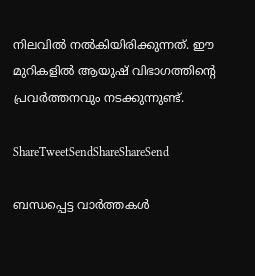നിലവില്‍ നല്‍കിയിരിക്കുന്നത്. ഈ മുറികളില്‍ ആയുഷ് വിഭാഗത്തിന്റെ പ്രവര്‍ത്തനവും നടക്കുന്നുണ്ട്.

ShareTweetSendShareShareSend

ബന്ധപ്പെട്ട വാര്‍ത്തകള്‍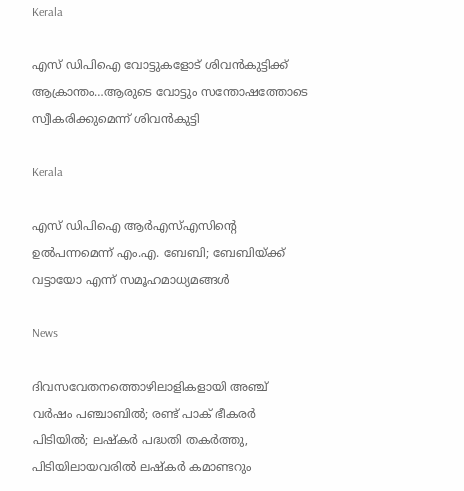Kerala

എസ് ഡിപിഐ വോട്ടുകളോട് ശിവന്‍കുട്ടിക്ക് ആക്രാന്തം…ആരുടെ വോട്ടും സന്തോഷത്തോടെ സ്വീകരിക്കുമെന്ന് ശിവന്‍കുട്ടി

Kerala

എസ് ഡിപിഐ ആര്‍എസ്എസിന്റെ ഉല്‍പന്നമെന്ന് എം.എ. ബേബി; ബേബിയ്‌ക്ക് വട്ടായോ എന്ന് സമൂഹമാധ്യമങ്ങള്‍

News

ദിവസവേതനത്തൊഴിലാളികളായി അഞ്ച് വര്‍ഷം പഞ്ചാബില്‍; രണ്ട് പാക് ഭീകരര്‍ പിടിയില്‍; ലഷ്കർ പദ്ധതി തകർത്തു, പിടിയിലായവരിൽ ലഷ്കർ കമാണ്ടറും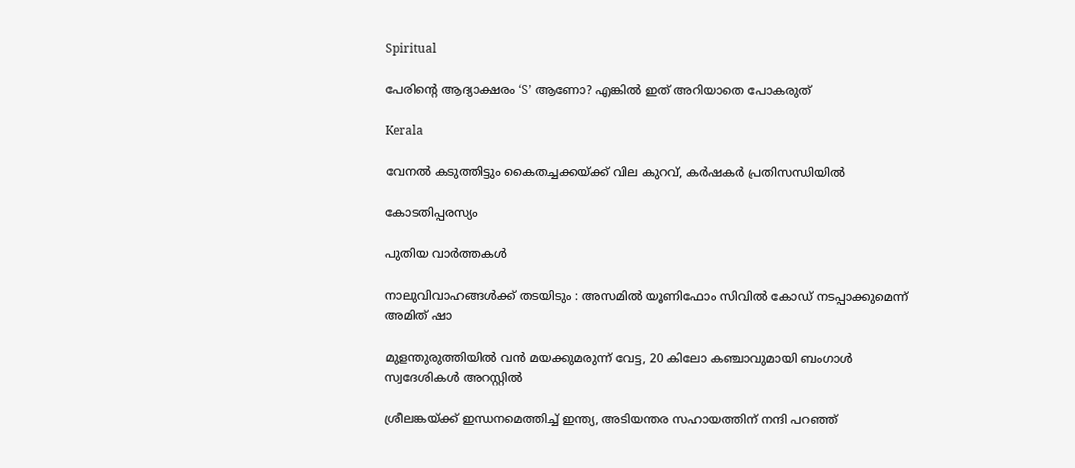Spiritual

പേരിന്റെ ആദ്യാക്ഷരം ‘S’ ആണോ? എങ്കിൽ ഇത് അറിയാതെ പോകരുത്

Kerala

വേനല്‍ കടുത്തിട്ടും കൈതച്ചക്കയ്‌ക്ക് വില കുറവ്, കര്‍ഷകര്‍ പ്രതിസന്ധിയില്‍

കോടതിപ്പരസ്യം

പുതിയ വാര്‍ത്തകള്‍

നാലുവിവാഹങ്ങൾക്ക് തടയിടും : അസമിൽ യൂണിഫോം സിവിൽ കോഡ് നടപ്പാക്കുമെന്ന് അമിത് ഷാ

മുളന്തുരുത്തിയിൽ വൻ മയക്കുമരുന്ന് വേട്ട, 20 കിലോ കഞ്ചാവുമായി ബംഗാൾ സ്വദേശികൾ അറസ്റ്റിൽ

ശ്രീലങ്കയ്‌ക്ക് ഇന്ധനമെത്തിച്ച് ഇന്ത്യ, അടിയന്തര സഹായത്തിന് നന്ദി പറഞ്ഞ്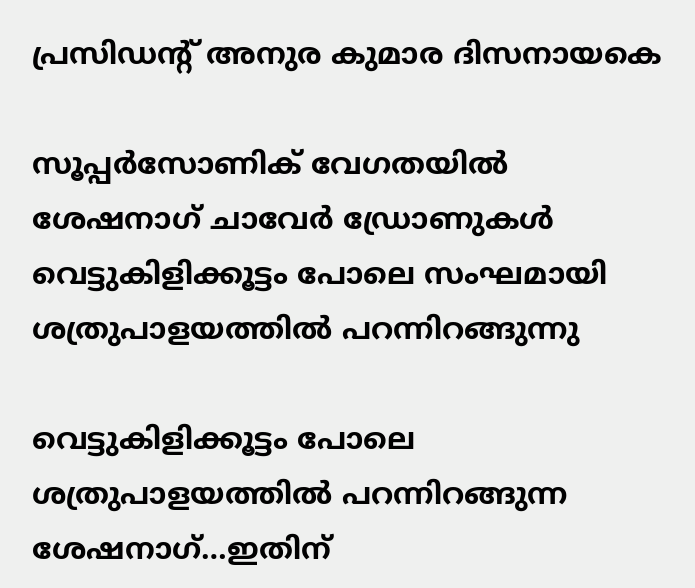പ്രസിഡന്റ് അനുര കുമാര ദിസനായകെ

സൂപ്പര്‍സോണിക് വേഗതയില്‍ ശേഷനാഗ് ചാവേര്‍ ഡ്രോണുകള്‍ വെട്ടുകിളിക്കൂട്ടം പോലെ സംഘമായി ശത്രുപാളയത്തില്‍ പറന്നിറങ്ങുന്നു

വെട്ടുകിളിക്കൂട്ടം പോലെ ശത്രുപാളയത്തില്‍ പറന്നിറങ്ങുന്ന ശേഷനാഗ്…ഇതിന്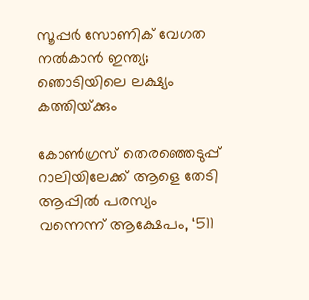സൂപ്പര്‍ സോണിക് വേഗത നല്‍കാന്‍ ഇന്ത്യ; ഞൊടിയിലെ ലക്ഷ്യം കത്തിയ്‌ക്കും

കോണ്‍ഗ്രസ് തെരഞ്ഞെടുപ്പ് റാലിയിലേക്ക് ആളെ തേടി ആപ്പില്‍ പരസ്യം വന്നെന്ന് ആക്ഷേപം, ‘511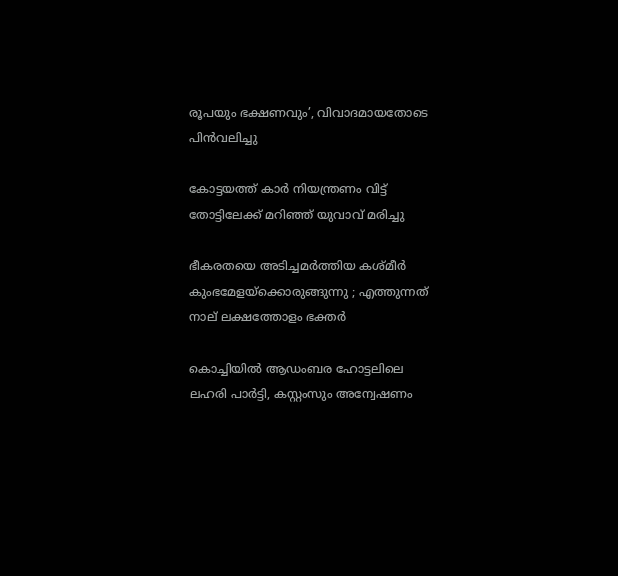രൂപയും ഭക്ഷണവും’, വിവാദമായതോടെ പിന്‍വലിച്ചു

കോട്ടയത്ത് കാര്‍ നിയന്ത്രണം വിട്ട് തോട്ടിലേക്ക് മറിഞ്ഞ് യുവാവ് മരിച്ചു

ഭീകരതയെ അടിച്ചമർത്തിയ കശ്മീർ കുംഭമേളയ്‌ക്കൊരുങ്ങുന്നു ; എത്തുന്നത് നാല് ലക്ഷത്തോളം ഭക്തർ

കൊച്ചിയില്‍ ആഡംബര ഹോട്ടലിലെ ലഹരി പാര്‍ട്ടി, കസ്റ്റംസും അന്വേഷണം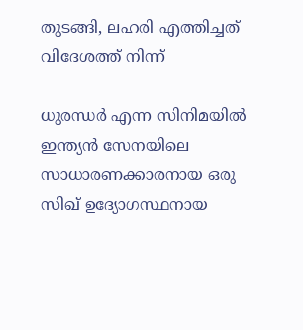തുടങ്ങി, ലഹരി എത്തിച്ചത് വിദേശത്ത് നിന്ന്

ധുരന്ധര്‍ എന്ന സിനിമയില്‍ ഇന്ത്യന്‍ സേനയിലെ സാധാരണക്കാരനായ ഒരു സിഖ് ഉദ്യോഗസ്ഥനായ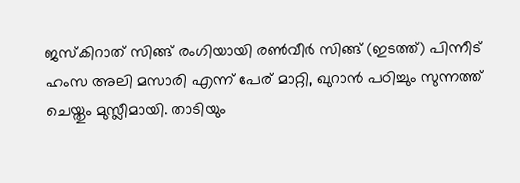ജസ്കിറാത് സിങ്ങ് രംഗിയായി രണ്‍വീര്‍ സിങ്ങ് (ഇടത്ത്) പിന്നീട് ഹംസ അലി മസാരി എന്ന് പേര് മാറ്റി, ഖുറാന്‍ പഠിച്ചും സുന്നത്ത് ചെയ്തും മുസ്ലീമായി. താടിയും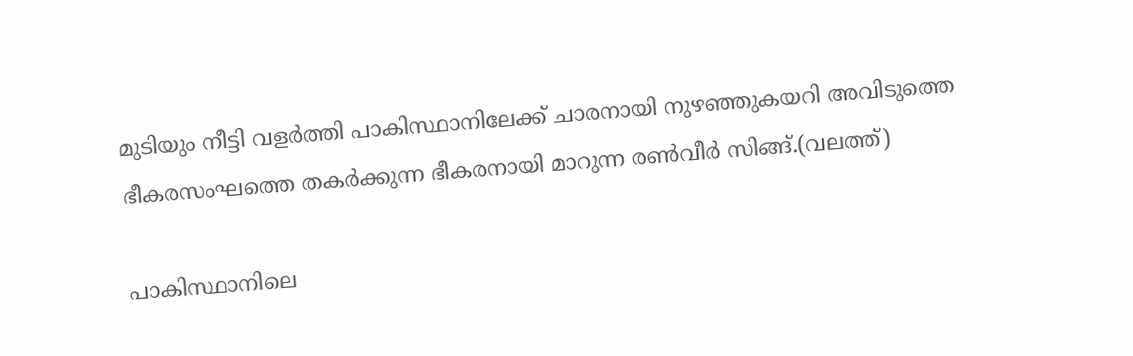മുടിയും നീട്ടി വളര്‍ത്തി പാകിസ്ഥാനിലേക്ക് ചാരനായി നുഴഞ്ഞുകയറി അവിടുത്തെ ഭീകരസംഘത്തെ തകര്‍ക്കുന്ന ഭീകരനായി മാറുന്ന രണ്‍വീര്‍ സിങ്ങ്.(വലത്ത്)

പാകിസ്ഥാനിലെ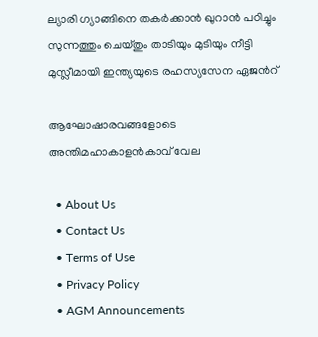ല്യാരി ഗ്യാങ്ങിനെ തകര്‍ക്കാന്‍ ഖുറാന്‍ പഠിച്ചും സുന്നത്തും ചെയ്തും താടിയും മുടിയും നീട്ടി മുസ്ലീമായി ഇന്ത്യയുടെ രഹസ്യസേന ഏജന്‍റ്

ആഘോഷാരവങ്ങളോടെ അന്തിമഹാകാളന്‍കാവ് വേല

  • About Us
  • Contact Us
  • Terms of Use
  • Privacy Policy
  • AGM Announcements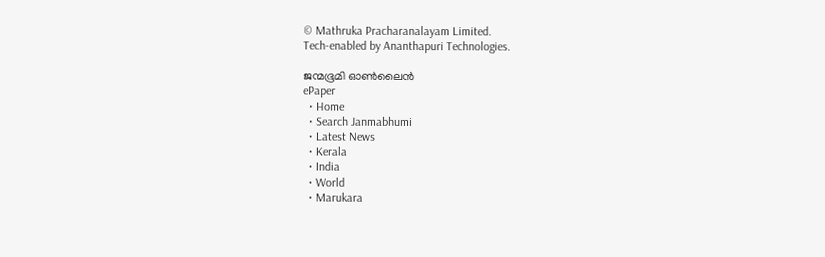© Mathruka Pracharanalayam Limited.
Tech-enabled by Ananthapuri Technologies.

ജന്മഭൂമി ഓണ്‍ലൈന്‍
ePaper
  • Home
  • Search Janmabhumi
  • Latest News
  • Kerala
  • India
  • World
  • Marukara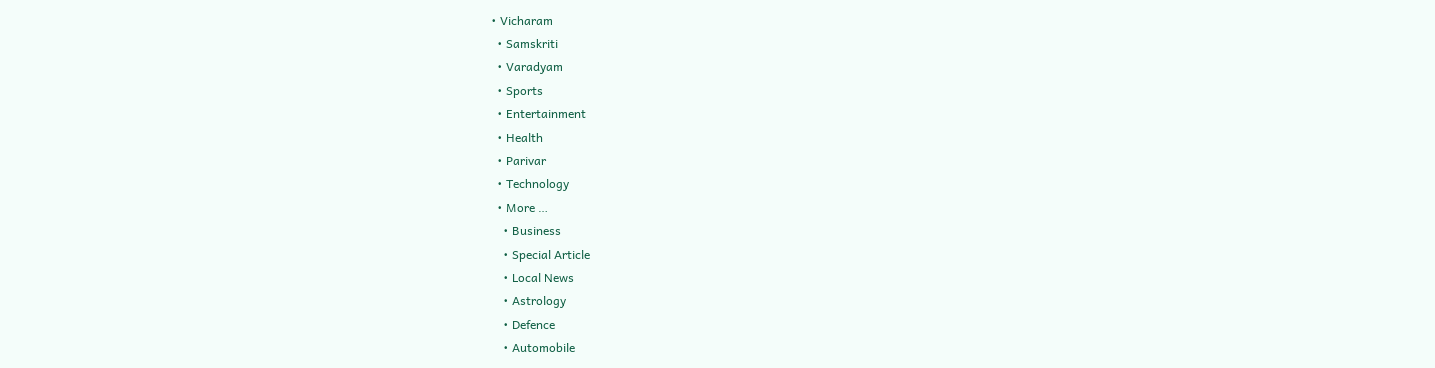• Vicharam
  • Samskriti
  • Varadyam
  • Sports
  • Entertainment
  • Health
  • Parivar
  • Technology
  • More …
    • Business
    • Special Article
    • Local News
    • Astrology
    • Defence
    • Automobile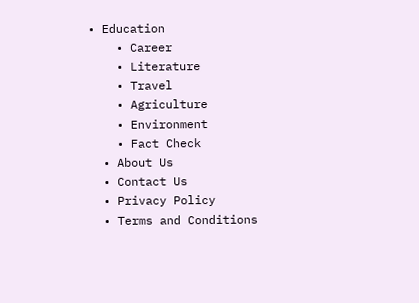• Education
    • Career
    • Literature
    • Travel
    • Agriculture
    • Environment
    • Fact Check
  • About Us
  • Contact Us
  • Privacy Policy
  • Terms and Conditions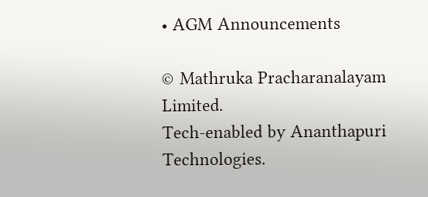• AGM Announcements

© Mathruka Pracharanalayam Limited.
Tech-enabled by Ananthapuri Technologies.